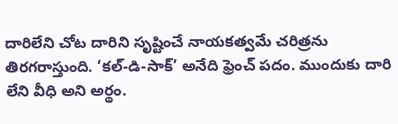దారిలేని చోట దారిని సృష్టించే నాయకత్వమే చరిత్రను తిరగరాస్తుంది. ‘కల్-డి-సాక్’ అనేది ఫ్రెంచ్ పదం. ముందుకు దారి లేని వీధి అని అర్థం.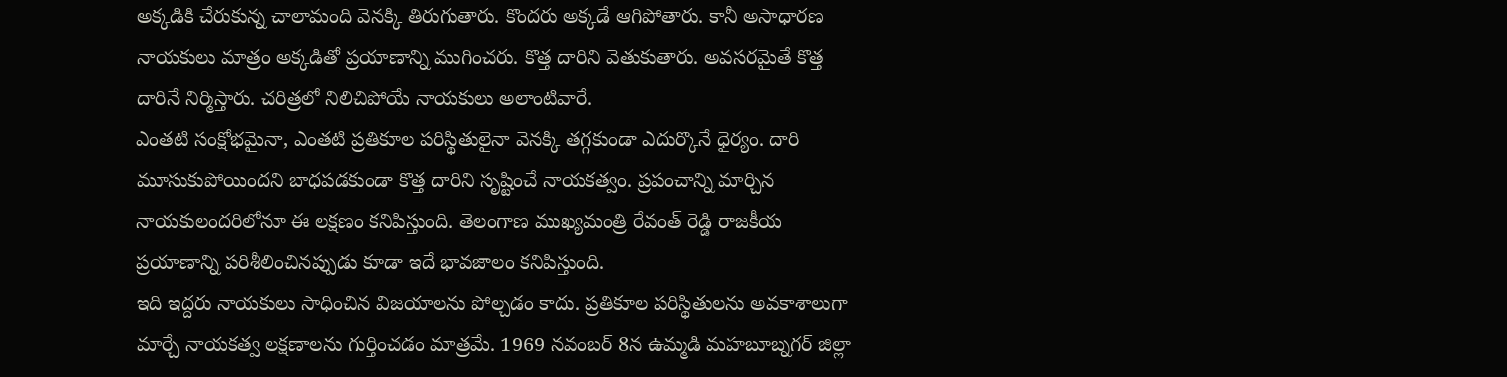అక్కడికి చేరుకున్న చాలామంది వెనక్కి తిరుగుతారు. కొందరు అక్కడే ఆగిపోతారు. కానీ అసాధారణ నాయకులు మాత్రం అక్కడితో ప్రయాణాన్ని ముగించరు. కొత్త దారిని వెతుకుతారు. అవసరమైతే కొత్త దారినే నిర్మిస్తారు. చరిత్రలో నిలిచిపోయే నాయకులు అలాంటివారే.
ఎంతటి సంక్షోభమైనా, ఎంతటి ప్రతికూల పరిస్థితులైనా వెనక్కి తగ్గకుండా ఎదుర్కొనే ధైర్యం. దారి మూసుకుపోయిందని బాధపడకుండా కొత్త దారిని సృష్టించే నాయకత్వం. ప్రపంచాన్ని మార్చిన నాయకులందరిలోనూ ఈ లక్షణం కనిపిస్తుంది. తెలంగాణ ముఖ్యమంత్రి రేవంత్ రెడ్డి రాజకీయ ప్రయాణాన్ని పరిశీలించినప్పుడు కూడా ఇదే భావజాలం కనిపిస్తుంది.
ఇది ఇద్దరు నాయకులు సాధించిన విజయాలను పోల్చడం కాదు. ప్రతికూల పరిస్థితులను అవకాశాలుగా మార్చే నాయకత్వ లక్షణాలను గుర్తించడం మాత్రమే. 1969 నవంబర్ 8న ఉమ్మడి మహబూబ్నగర్ జిల్లా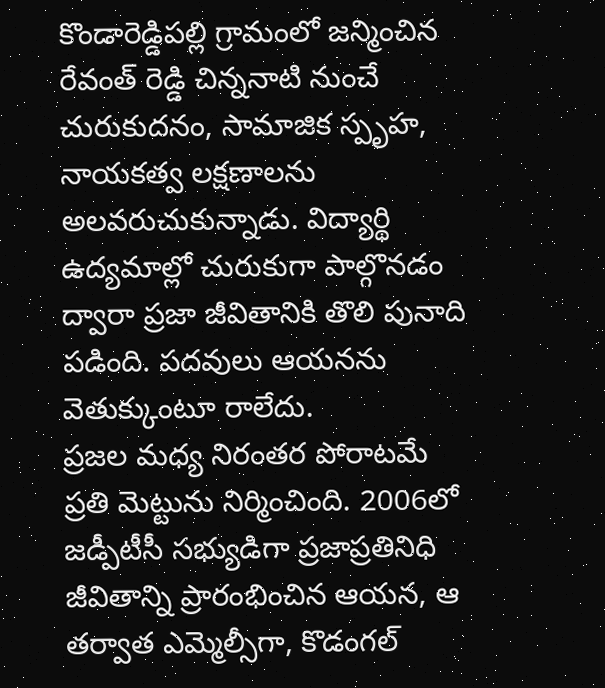కొండారెడ్డిపల్లి గ్రామంలో జన్మించిన రేవంత్ రెడ్డి చిన్ననాటి నుంచే చురుకుదనం, సామాజిక స్పృహ, నాయకత్వ లక్షణాలను అలవరుచుకున్నాడు. విద్యార్థి ఉద్యమాల్లో చురుకుగా పాల్గొనడం ద్వారా ప్రజా జీవితానికి తొలి పునాది పడింది. పదవులు ఆయనను వెతుక్కుంటూ రాలేదు.
ప్రజల మధ్య నిరంతర పోరాటమే ప్రతి మెట్టును నిర్మించింది. 2006లో జడ్పీటీసీ సభ్యుడిగా ప్రజాప్రతినిధి జీవితాన్ని ప్రారంభించిన ఆయన, ఆ తర్వాత ఎమ్మెల్సీగా, కొడంగల్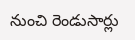నుంచి రెండుసార్లు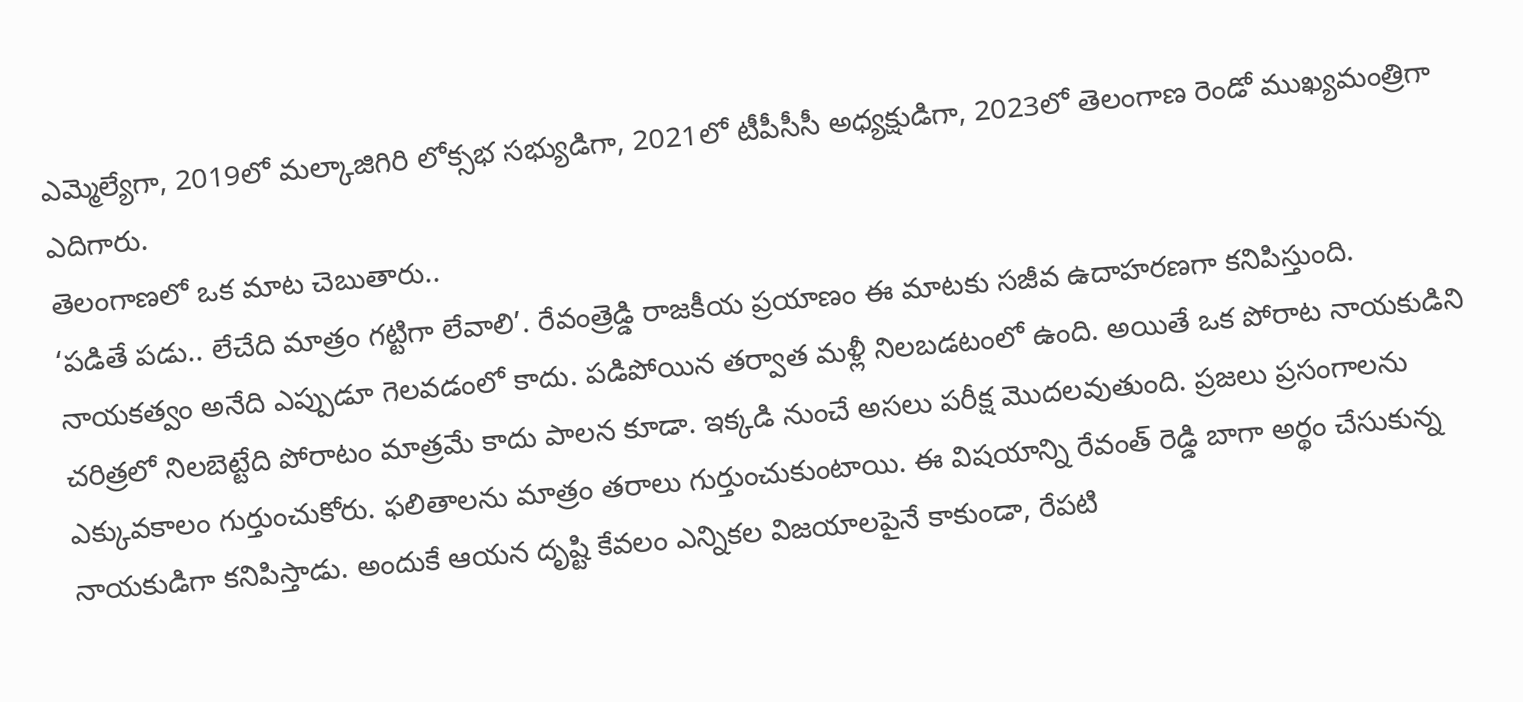ఎమ్మెల్యేగా, 2019లో మల్కాజిగిరి లోక్సభ సభ్యుడిగా, 2021లో టీపీసీసీ అధ్యక్షుడిగా, 2023లో తెలంగాణ రెండో ముఖ్యమంత్రిగా ఎదిగారు.
తెలంగాణలో ఒక మాట చెబుతారు..
‘పడితే పడు.. లేచేది మాత్రం గట్టిగా లేవాలి’. రేవంత్రెడ్డి రాజకీయ ప్రయాణం ఈ మాటకు సజీవ ఉదాహరణగా కనిపిస్తుంది. నాయకత్వం అనేది ఎప్పుడూ గెలవడంలో కాదు. పడిపోయిన తర్వాత మళ్లీ నిలబడటంలో ఉంది. అయితే ఒక పోరాట నాయకుడిని చరిత్రలో నిలబెట్టేది పోరాటం మాత్రమే కాదు పాలన కూడా. ఇక్కడి నుంచే అసలు పరీక్ష మొదలవుతుంది. ప్రజలు ప్రసంగాలను ఎక్కువకాలం గుర్తుంచుకోరు. ఫలితాలను మాత్రం తరాలు గుర్తుంచుకుంటాయి. ఈ విషయాన్ని రేవంత్ రెడ్డి బాగా అర్థం చేసుకున్న నాయకుడిగా కనిపిస్తాడు. అందుకే ఆయన దృష్టి కేవలం ఎన్నికల విజయాలపైనే కాకుండా, రేపటి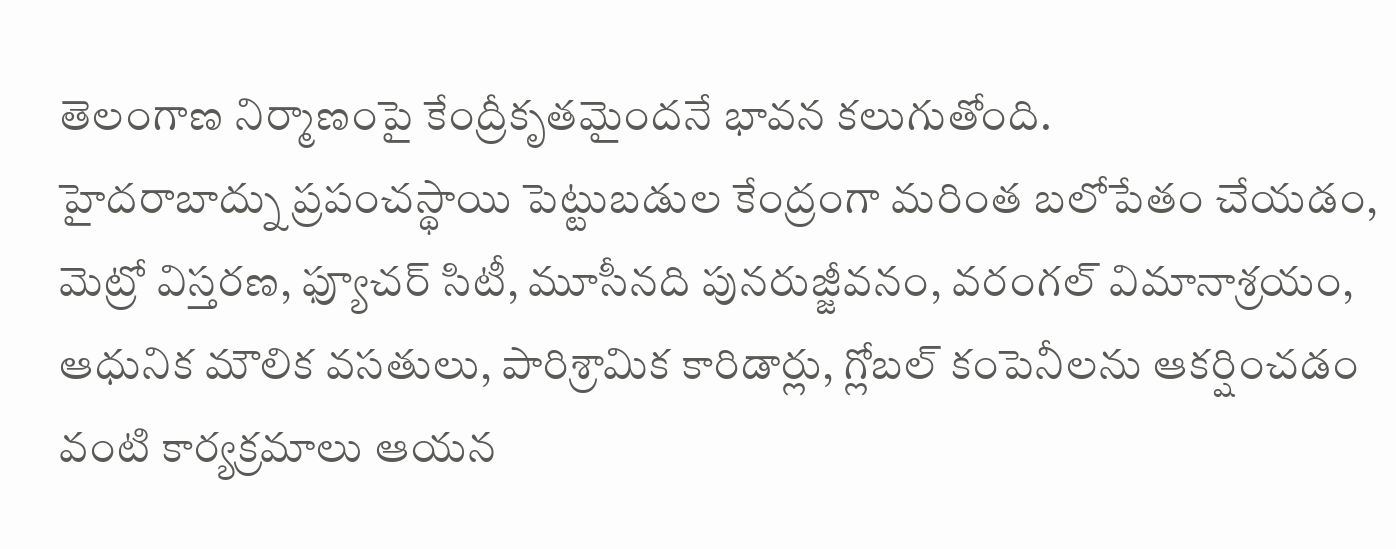తెలంగాణ నిర్మాణంపై కేంద్రీకృతమైందనే భావన కలుగుతోంది.
హైదరాబాద్ను ప్రపంచస్థాయి పెట్టుబడుల కేంద్రంగా మరింత బలోపేతం చేయడం, మెట్రో విస్తరణ, ఫ్యూచర్ సిటీ, మూసీనది పునరుజ్జీవనం, వరంగల్ విమానాశ్రయం, ఆధునిక మౌలిక వసతులు, పారిశ్రామిక కారిడార్లు, గ్లోబల్ కంపెనీలను ఆకర్షించడం వంటి కార్యక్రమాలు ఆయన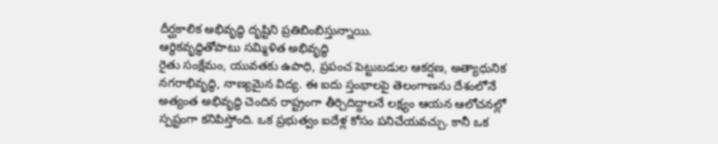దీర్ఘకాలిక అభివృద్ధి దృష్టిని ప్రతిబింబిస్తున్నాయి.
ఆర్థికవృద్ధితోపాటు సమ్మిళిత అభివృద్ధి
రైతు సంక్షేమం, యువతకు ఉపాధి, ప్రపంచ పెట్టుబడుల ఆకర్షణ, అత్యాధునిక నగరాభివృద్ధి, నాణ్యమైన విద్య. ఈ ఐదు స్తంభాలపై తెలంగాణను దేశంలోనే అత్యంత అభివృద్ధి చెందిన రాష్ట్రంగా తీర్చిదిద్దాలనే లక్ష్యం ఆయన ఆలోచనల్లో స్పష్టంగా కనిపిస్తోంది. ఒక ప్రభుత్వం ఐదేళ్ల కోసం పనిచేయవచ్చు. కానీ ఒక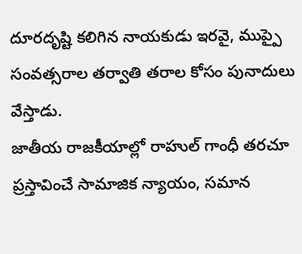దూరదృష్టి కలిగిన నాయకుడు ఇరవై, ముప్పై సంవత్సరాల తర్వాతి తరాల కోసం పునాదులు వేస్తాడు.
జాతీయ రాజకీయాల్లో రాహుల్ గాంధీ తరచూ ప్రస్తావించే సామాజిక న్యాయం, సమాన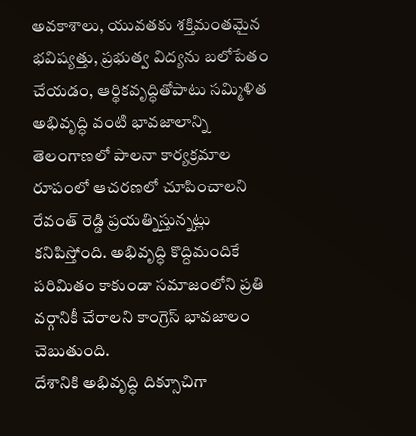అవకాశాలు, యువతకు శక్తిమంతమైన భవిష్యత్తు, ప్రభుత్వ విద్యను బలోపేతం చేయడం, ఆర్థికవృద్ధితోపాటు సమ్మిళిత అభివృద్ధి వంటి భావజాలాన్ని తెలంగాణలో పాలనా కార్యక్రమాల రూపంలో ఆచరణలో చూపించాలని రేవంత్ రెడ్డి ప్రయత్నిస్తున్నట్లు కనిపిస్తోంది. అభివృద్ధి కొద్దిమందికే పరిమితం కాకుండా సమాజంలోని ప్రతి వర్గానికీ చేరాలని కాంగ్రెస్ భావజాలం చెబుతుంది.
దేశానికి అభివృద్ధి దిక్సూచిగా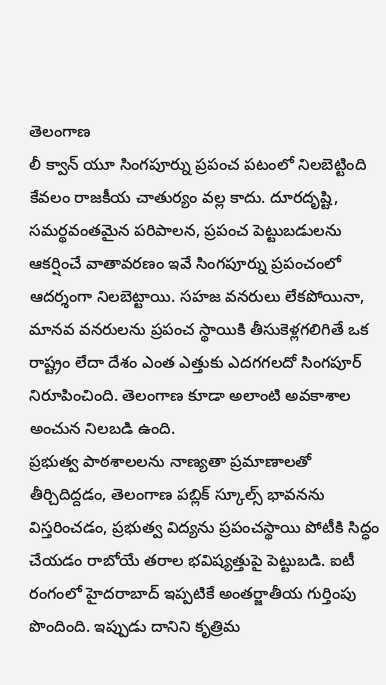తెలంగాణ
లీ క్వాన్ యూ సింగపూర్ను ప్రపంచ పటంలో నిలబెట్టింది కేవలం రాజకీయ చాతుర్యం వల్ల కాదు. దూరదృష్టి, సమర్థవంతమైన పరిపాలన, ప్రపంచ పెట్టుబడులను ఆకర్షించే వాతావరణం ఇవే సింగపూర్ను ప్రపంచంలో ఆదర్శంగా నిలబెట్టాయి. సహజ వనరులు లేకపోయినా, మానవ వనరులను ప్రపంచ స్థాయికి తీసుకెళ్లగలిగితే ఒక రాష్ట్రం లేదా దేశం ఎంత ఎత్తుకు ఎదగగలదో సింగపూర్ నిరూపించింది. తెలంగాణ కూడా అలాంటి అవకాశాల అంచున నిలబడి ఉంది.
ప్రభుత్వ పాఠశాలలను నాణ్యతా ప్రమాణాలతో తీర్చిదిద్దడం, తెలంగాణ పబ్లిక్ స్కూల్స్ భావనను విస్తరించడం, ప్రభుత్వ విద్యను ప్రపంచస్థాయి పోటీకి సిద్ధం చేయడం రాబోయే తరాల భవిష్యత్తుపై పెట్టుబడి. ఐటీ రంగంలో హైదరాబాద్ ఇప్పటికే అంతర్జాతీయ గుర్తింపు పొందింది. ఇప్పుడు దానిని కృత్రిమ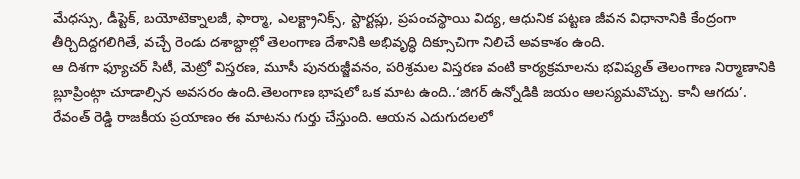మేధస్సు, డీప్టెక్, బయోటెక్నాలజీ, ఫార్మా, ఎలక్ట్రానిక్స్, స్టార్టప్లు, ప్రపంచస్థాయి విద్య, ఆధునిక పట్టణ జీవన విధానానికి కేంద్రంగా తీర్చిదిద్దగలిగితే, వచ్చే రెండు దశాబ్దాల్లో తెలంగాణ దేశానికి అభివృద్ధి దిక్సూచిగా నిలిచే అవకాశం ఉంది.
ఆ దిశగా ఫ్యూచర్ సిటీ, మెట్రో విస్తరణ, మూసీ పునరుజ్జీవనం, పరిశ్రమల విస్తరణ వంటి కార్యక్రమాలను భవిష్యత్ తెలంగాణ నిర్మాణానికి బ్లూప్రింట్గా చూడాల్సిన అవసరం ఉంది.తెలంగాణ భాషలో ఒక మాట ఉంది..‘జిగర్ ఉన్నోడికి జయం ఆలస్యమవొచ్చు. కానీ ఆగదు’. రేవంత్ రెడ్డి రాజకీయ ప్రయాణం ఈ మాటను గుర్తు చేస్తుంది. ఆయన ఎదుగుదలలో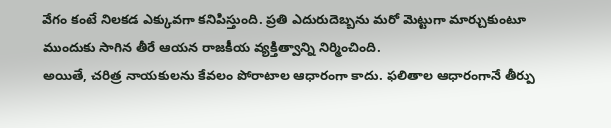వేగం కంటే నిలకడ ఎక్కువగా కనిపిస్తుంది. ప్రతి ఎదురుదెబ్బను మరో మెట్టుగా మార్చుకుంటూ ముందుకు సాగిన తీరే ఆయన రాజకీయ వ్యక్తిత్వాన్ని నిర్మించింది.
అయితే, చరిత్ర నాయకులను కేవలం పోరాటాల ఆధారంగా కాదు. ఫలితాల ఆధారంగానే తీర్పు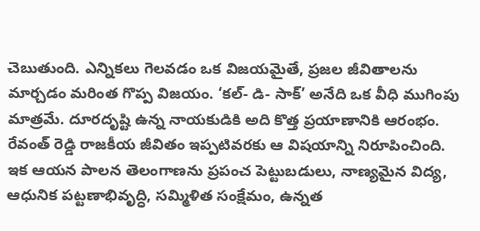చెబుతుంది. ఎన్నికలు గెలవడం ఒక విజయమైతే, ప్రజల జీవితాలను మార్చడం మరింత గొప్ప విజయం. ‘కల్- డి- సాక్’ అనేది ఒక వీధి ముగింపు మాత్రమే. దూరదృష్టి ఉన్న నాయకుడికి అది కొత్త ప్రయాణానికి ఆరంభం. రేవంత్ రెడ్డి రాజకీయ జీవితం ఇప్పటివరకు ఆ విషయాన్ని నిరూపించింది.
ఇక ఆయన పాలన తెలంగాణను ప్రపంచ పెట్టుబడులు, నాణ్యమైన విద్య, ఆధునిక పట్టణాభివృద్ధి, సమ్మిళిత సంక్షేమం, ఉన్నత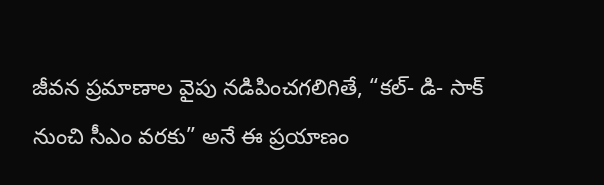జీవన ప్రమాణాల వైపు నడిపించగలిగితే, “కల్- డి- సాక్ నుంచి సీఎం వరకు” అనే ఈ ప్రయాణం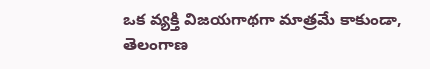ఒక వ్యక్తి విజయగాథగా మాత్రమే కాకుండా, తెలంగాణ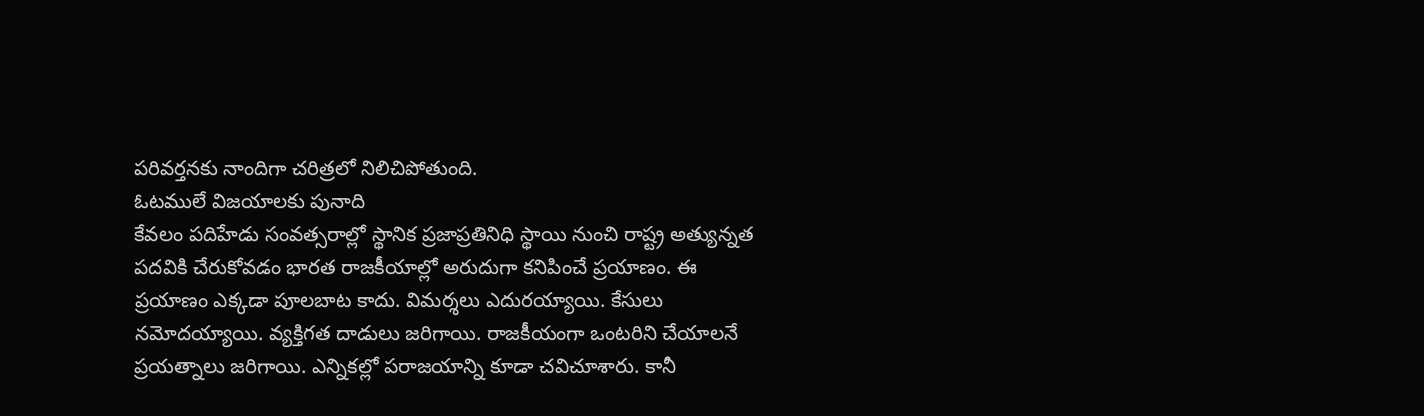పరివర్తనకు నాందిగా చరిత్రలో నిలిచిపోతుంది.
ఓటములే విజయాలకు పునాది
కేవలం పదిహేడు సంవత్సరాల్లో స్థానిక ప్రజాప్రతినిధి స్థాయి నుంచి రాష్ట్ర అత్యున్నత పదవికి చేరుకోవడం భారత రాజకీయాల్లో అరుదుగా కనిపించే ప్రయాణం. ఈ ప్రయాణం ఎక్కడా పూలబాట కాదు. విమర్శలు ఎదురయ్యాయి. కేసులు నమోదయ్యాయి. వ్యక్తిగత దాడులు జరిగాయి. రాజకీయంగా ఒంటరిని చేయాలనే ప్రయత్నాలు జరిగాయి. ఎన్నికల్లో పరాజయాన్ని కూడా చవిచూశారు. కానీ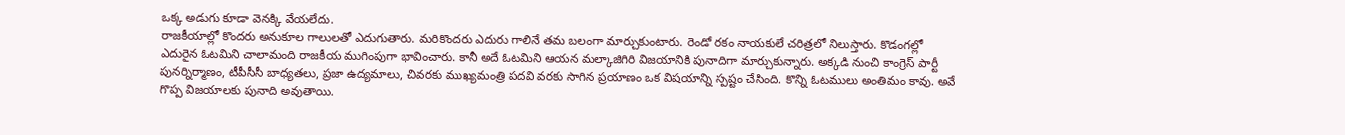ఒక్క అడుగు కూడా వెనక్కి వేయలేదు.
రాజకీయాల్లో కొందరు అనుకూల గాలులతో ఎదుగుతారు. మరికొందరు ఎదురు గాలినే తమ బలంగా మార్చుకుంటారు. రెండో రకం నాయకులే చరిత్రలో నిలుస్తారు. కొడంగల్లో ఎదురైన ఓటమిని చాలామంది రాజకీయ ముగింపుగా భావించారు. కానీ అదే ఓటమిని ఆయన మల్కాజిగిరి విజయానికి పునాదిగా మార్చుకున్నారు. అక్కడి నుంచి కాంగ్రెస్ పార్టీ పునర్నిర్మాణం, టీపీసీసీ బాధ్యతలు, ప్రజా ఉద్యమాలు, చివరకు ముఖ్యమంత్రి పదవి వరకు సాగిన ప్రయాణం ఒక విషయాన్ని స్పష్టం చేసింది. కొన్ని ఓటములు అంతిమం కావు. అవే గొప్ప విజయాలకు పునాది అవుతాయి.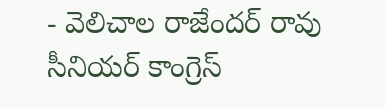- వెలిచాల రాజేందర్ రావు
సీనియర్ కాంగ్రెస్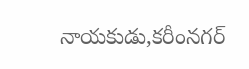నాయకుడు,కరీంనగర్